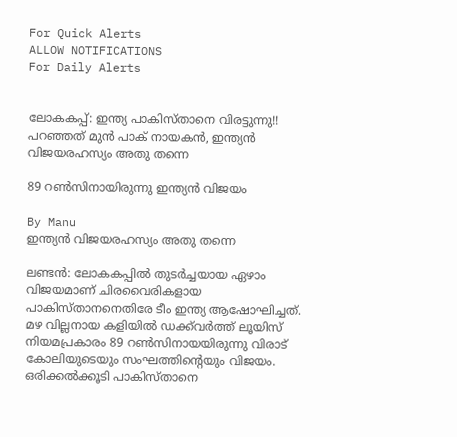For Quick Alerts
ALLOW NOTIFICATIONS
For Daily Alerts


ലോകകപ്പ്: ഇന്ത്യ പാകിസ്താനെ വിരട്ടുന്നു!! പറഞ്ഞത് മുന്‍ പാക് നായകന്‍, ഇന്ത്യന്‍ വിജയരഹസ്യം അതു തന്നെ

89 റണ്‍സിനായിരുന്നു ഇന്ത്യന്‍ വിജയം

By Manu
ഇന്ത്യന്‍ വിജയരഹസ്യം അതു തന്നെ

ലണ്ടന്‍: ലോകകപ്പില്‍ തുടര്‍ച്ചയായ ഏഴാം വിജയമാണ് ചിരവൈരികളായ പാകിസ്താനനെതിരേ ടീം ഇന്ത്യ ആഷോഘിച്ചത്. മഴ വില്ലനായ കളിയില്‍ ഡക്ക്‌വര്‍ത്ത് ലൂയിസ് നിയമപ്രകാരം 89 റണ്‍സിനായയിരുന്നു വിരാട് കോലിയുടെയും സംഘത്തിന്റെയും വിജയം. ഒരിക്കല്‍ക്കൂടി പാകിസ്താനെ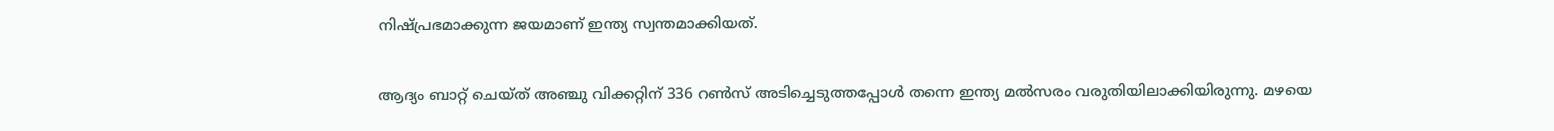നിഷ്പ്രഭമാക്കുന്ന ജയമാണ് ഇന്ത്യ സ്വന്തമാക്കിയത്.

ആദ്യം ബാറ്റ് ചെയ്ത് അഞ്ചു വിക്കറ്റിന് 336 റണ്‍സ് അടിച്ചെടുത്തപ്പോള്‍ തന്നെ ഇന്ത്യ മല്‍സരം വരുതിയിലാക്കിയിരുന്നു. മഴയെ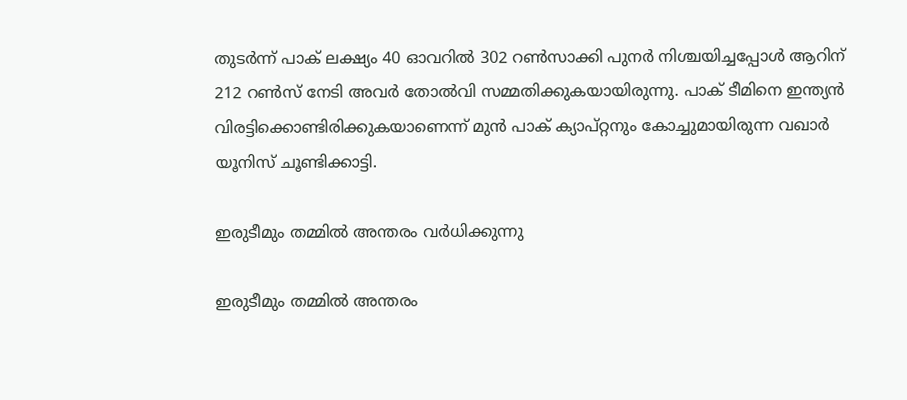തുടര്‍ന്ന് പാക് ലക്ഷ്യം 40 ഓവറില്‍ 302 റണ്‍സാക്കി പുനര്‍ നിശ്ചയിച്ചപ്പോള്‍ ആറിന് 212 റണ്‍സ് നേടി അവര്‍ തോല്‍വി സമ്മതിക്കുകയായിരുന്നു. പാക് ടീമിനെ ഇന്ത്യന്‍ വിരട്ടിക്കൊണ്ടിരിക്കുകയാണെന്ന് മുന്‍ പാക് ക്യാപ്റ്റനും കോച്ചുമായിരുന്ന വഖാര്‍ യൂനിസ് ചൂണ്ടിക്കാട്ടി.

ഇരുടീമും തമ്മില്‍ അന്തരം വര്‍ധിക്കുന്നു

ഇരുടീമും തമ്മില്‍ അന്തരം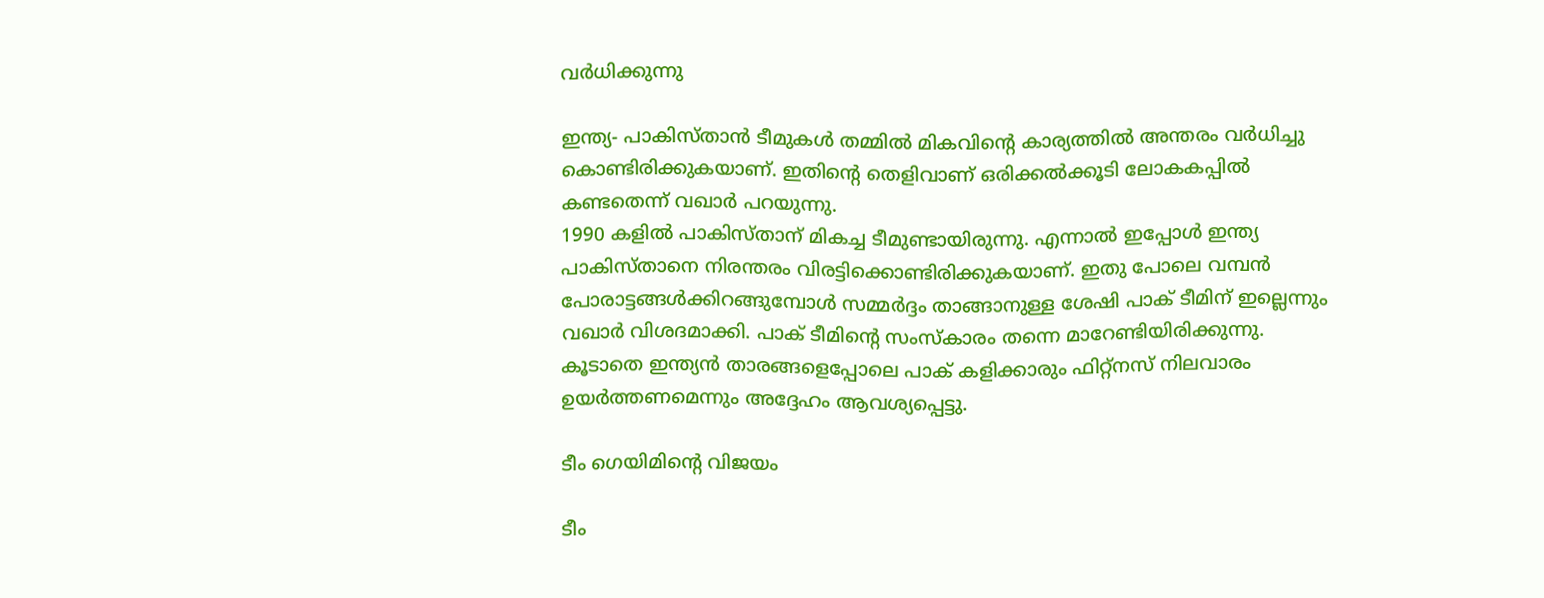വര്‍ധിക്കുന്നു

ഇന്ത്യ- പാകിസ്താന്‍ ടീമുകള്‍ തമ്മില്‍ മികവിന്റെ കാര്യത്തില്‍ അന്തരം വര്‍ധിച്ചു കൊണ്ടിരിക്കുകയാണ്. ഇതിന്റെ തെളിവാണ് ഒരിക്കല്‍ക്കൂടി ലോകകപ്പില്‍ കണ്ടതെന്ന് വഖാര്‍ പറയുന്നു.
1990 കളില്‍ പാകിസ്താന് മികച്ച ടീമുണ്ടായിരുന്നു. എന്നാല്‍ ഇപ്പോള്‍ ഇന്ത്യ പാകിസ്താനെ നിരന്തരം വിരട്ടിക്കൊണ്ടിരിക്കുകയാണ്. ഇതു പോലെ വമ്പന്‍ പോരാട്ടങ്ങള്‍ക്കിറങ്ങുമ്പോള്‍ സമ്മര്‍ദ്ദം താങ്ങാനുള്ള ശേഷി പാക് ടീമിന് ഇല്ലെന്നും വഖാര്‍ വിശദമാക്കി. പാക് ടീമിന്റെ സംസ്‌കാരം തന്നെ മാറേണ്ടിയിരിക്കുന്നു. കൂടാതെ ഇന്ത്യന്‍ താരങ്ങളെപ്പോലെ പാക് കളിക്കാരും ഫിറ്റ്‌നസ് നിലവാരം ഉയര്‍ത്തണമെന്നും അദ്ദേഹം ആവശ്യപ്പെട്ടു.

ടീം ഗെയിമിന്റെ വിജയം

ടീം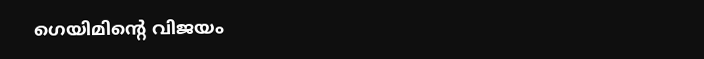ഗെയിമിന്റെ വിജയം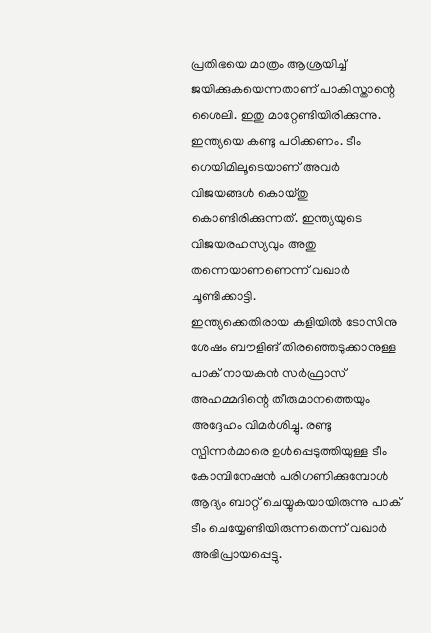പ്രതിഭയെ മാത്രം ആശ്രയിച്ച് ജയിക്കുകയെന്നതാണ് പാകിസ്താന്റെ ശൈലി. ഇതു മാറ്റേണ്ടിയിരിക്കുന്നു. ഇന്ത്യയെ കണ്ടു പഠിക്കണം. ടീം ഗെയിമിലൂടെയാണ് അവര്‍ വിജയങ്ങള്‍ കൊയ്തു കൊണ്ടിരിക്കുന്നത്. ഇന്ത്യയുടെ വിജയരഹസ്യവും അതു തന്നെയാണണെന്ന് വഖാര്‍ ചൂണ്ടിക്കാട്ടി.
ഇന്ത്യക്കെതിരായ കളിയില്‍ ടോസിനു ശേഷം ബൗളിങ് തിരഞ്ഞെടുക്കാനുള്ള പാക് നായകന്‍ സര്‍ഫ്രാസ് അഹമ്മദിന്റെ തീരുമാനത്തെയും അദ്ദേഹം വിമര്‍ശിച്ചു. രണ്ടു സ്പിന്നര്‍മാരെ ഉള്‍പ്പെടുത്തിയുള്ള ടീം കോമ്പിനേഷന്‍ പരിഗണിക്കുമ്പോള്‍ ആദ്യം ബാറ്റ് ചെയ്യുകയായിരുന്നു പാക് ടീം ചെയ്യേണ്ടിയിരുന്നതെന്ന് വഖാര്‍ അഭിപ്രായപ്പെട്ടു.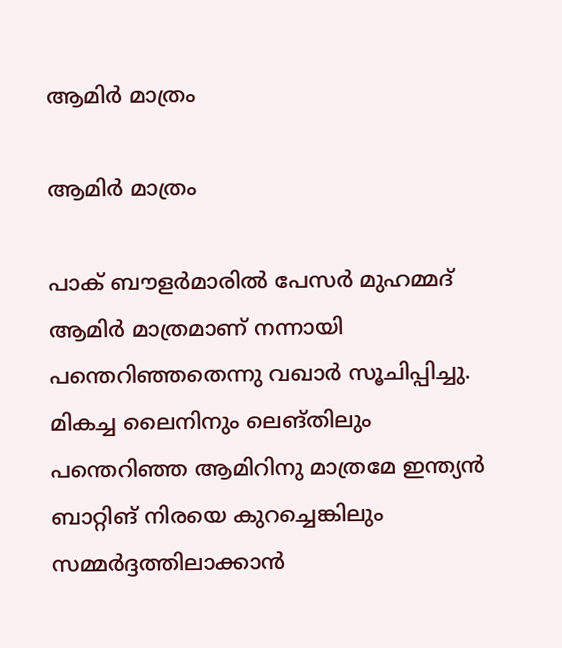ആമിര്‍ മാത്രം

ആമിര്‍ മാത്രം

പാക് ബൗളര്‍മാരില്‍ പേസര്‍ മുഹമ്മദ് ആമിര്‍ മാത്രമാണ് നന്നായി പന്തെറിഞ്ഞതെന്നു വഖാര്‍ സൂചിപ്പിച്ചു. മികച്ച ലൈനിനും ലെങ്തിലും പന്തെറിഞ്ഞ ആമിറിനു മാത്രമേ ഇന്ത്യന്‍ ബാറ്റിങ് നിരയെ കുറച്ചെങ്കിലും സമ്മര്‍ദ്ദത്തിലാക്കാന്‍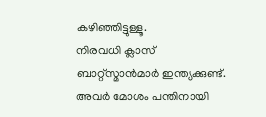കഴിഞ്ഞിട്ടുള്ളൂ.
നിരവധി ക്ലാസ് ബാറ്റ്‌സ്മാന്‍മാര്‍ ഇന്ത്യക്കുണ്ട്. അവര്‍ മോശം പന്തിനായി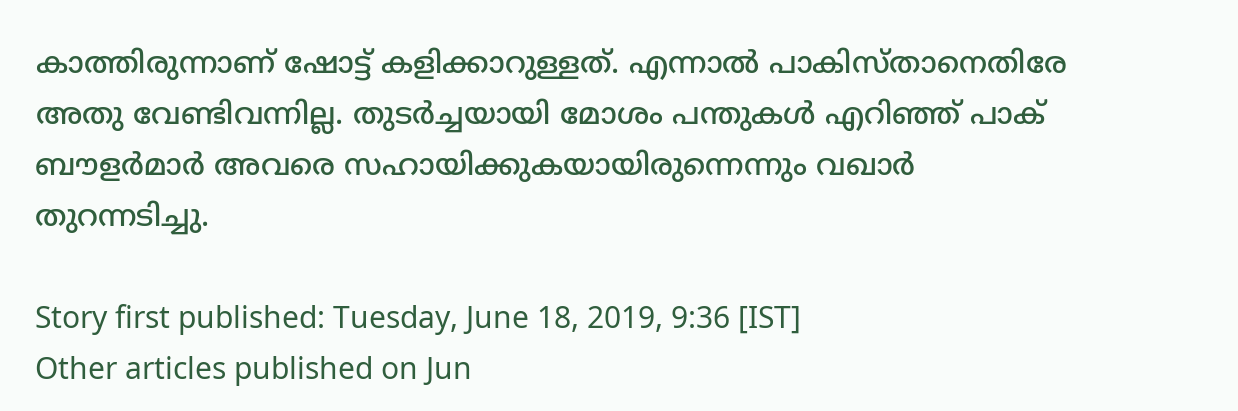കാത്തിരുന്നാണ് ഷോട്ട് കളിക്കാറുള്ളത്. എന്നാല്‍ പാകിസ്താനെതിരേ അതു വേണ്ടിവന്നില്ല. തുടര്‍ച്ചയായി മോശം പന്തുകള്‍ എറിഞ്ഞ് പാക് ബൗളര്‍മാര്‍ അവരെ സഹായിക്കുകയായിരുന്നെന്നും വഖാര്‍ തുറന്നടിച്ചു.

Story first published: Tuesday, June 18, 2019, 9:36 [IST]
Other articles published on Jun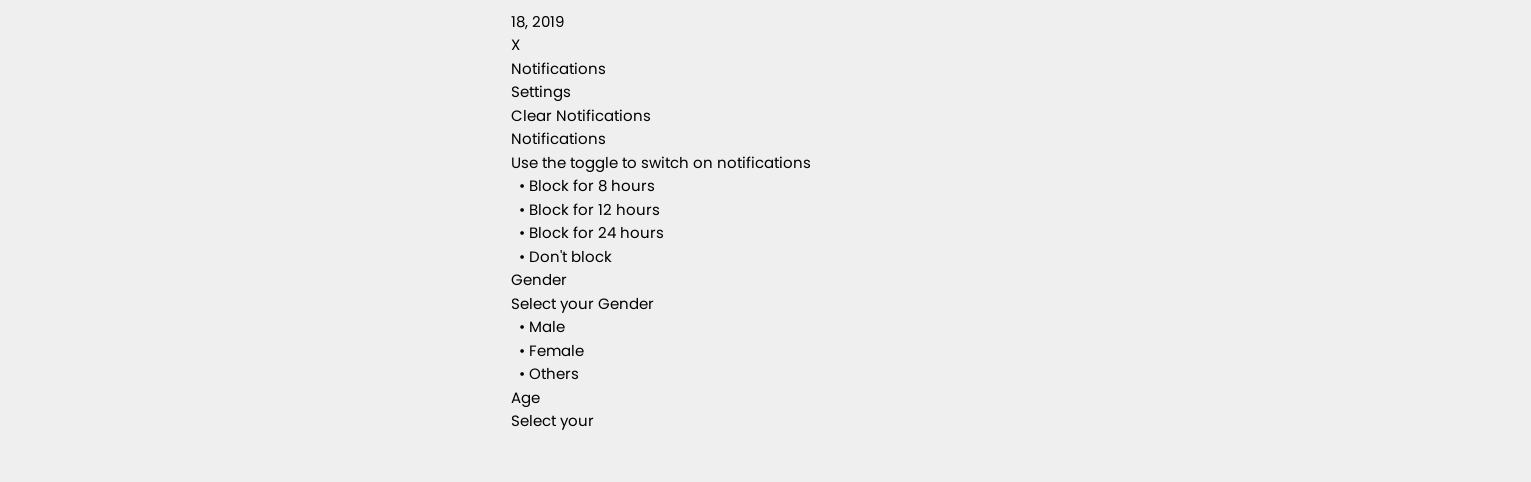18, 2019
X
Notifications
Settings
Clear Notifications
Notifications
Use the toggle to switch on notifications
  • Block for 8 hours
  • Block for 12 hours
  • Block for 24 hours
  • Don't block
Gender
Select your Gender
  • Male
  • Female
  • Others
Age
Select your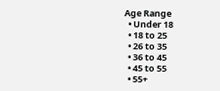Age Range
  • Under 18
  • 18 to 25
  • 26 to 35
  • 36 to 45
  • 45 to 55
  • 55+